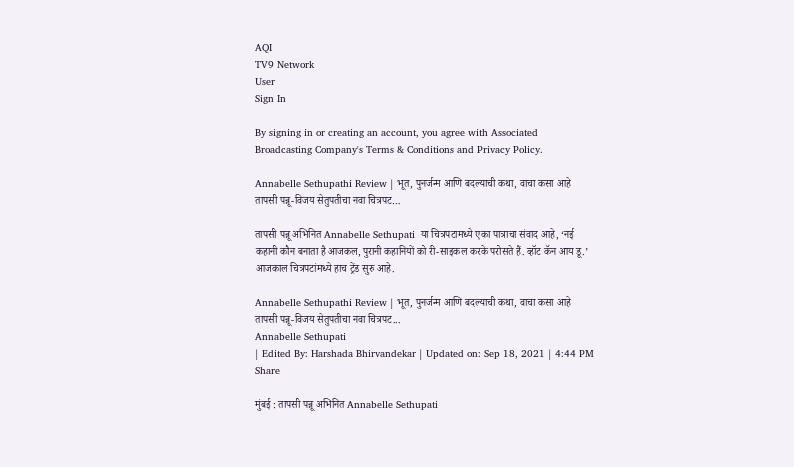AQI
TV9 Network
User
Sign In

By signing in or creating an account, you agree with Associated Broadcasting Company's Terms & Conditions and Privacy Policy.

Annabelle Sethupathi Review | भूत, पुनर्जन्म आणि बदल्याची कथा, वाचा कसा आहे तापसी पन्नू-विजय सेतुपतीचा नवा चित्रपट…

तापसी पन्नू अभिनित Annabelle Sethupati  या चित्रपटामध्ये एका पात्राचा संवाद आहे, ‘नई कहानी कौन बनाता है आजकल, पुरानी कहानियों को री-साइकल करके परोसते हैं. व्हॉट कॅन आय डू.’ आजकाल चित्रपटांमध्ये हाच ट्रेंड सुरु आहे.

Annabelle Sethupathi Review | भूत, पुनर्जन्म आणि बदल्याची कथा, वाचा कसा आहे तापसी पन्नू-विजय सेतुपतीचा नवा चित्रपट...
Annabelle Sethupati
| Edited By: Harshada Bhirvandekar | Updated on: Sep 18, 2021 | 4:44 PM
Share

मुंबई : तापसी पन्नू अभिनित Annabelle Sethupati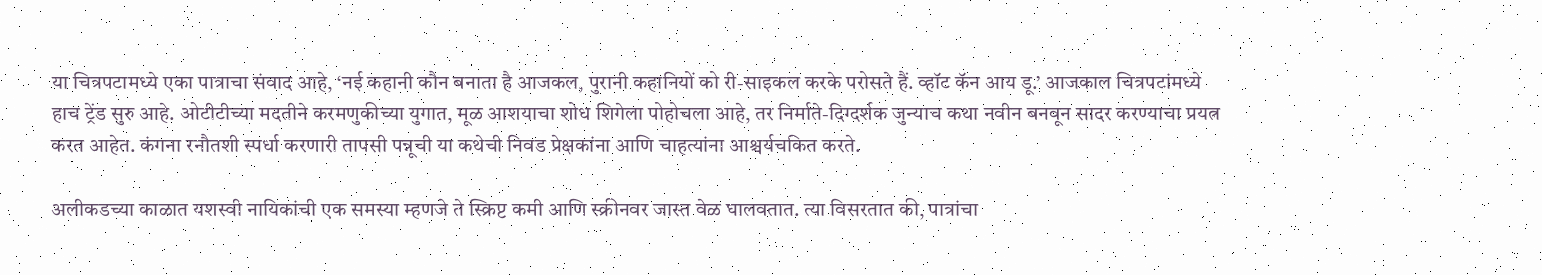या चित्रपटामध्ये एका पात्राचा संवाद आहे, ‘नई कहानी कौन बनाता है आजकल, पुरानी कहानियों को री-साइकल करके परोसते हैं. व्हॉट कॅन आय डू.’ आजकाल चित्रपटांमध्ये हाच ट्रेंड सुरु आहे. ओटीटीच्या मदतीने करमणुकीच्या युगात, मूळ आशयाचा शोध शिगेला पोहोचला आहे, तर निर्माते-दिग्दर्शक जुन्याच कथा नवीन बनवून सादर करण्याचा प्रयत्न करत आहेत. कंगना रनौतशी स्पर्धा करणारी तापसी पन्नूची या कथेची निवड प्रेक्षकांना आणि चाहत्यांना आश्चर्यचकित करते.

अलीकडच्या काळात यशस्वी नायिकांची एक समस्या म्हणजे ते स्क्रिप्ट कमी आणि स्क्रीनवर जास्त वेळ घालवतात. त्या विसरतात की, पात्रांचा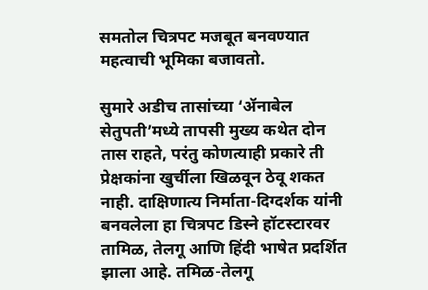समतोल चित्रपट मजबूत बनवण्यात महत्वाची भूमिका बजावतो.

सुमारे अडीच तासांच्या ‘ॲनाबेल सेतुपती’मध्ये तापसी मुख्य कथेत दोन तास राहते, परंतु कोणत्याही प्रकारे ती प्रेक्षकांना खुर्चीला खिळवून ठेवू शकत नाही. दाक्षिणात्य निर्माता-दिग्दर्शक यांनी बनवलेला हा चित्रपट डिस्ने हॉटस्टारवर तामिळ, तेलगू आणि हिंदी भाषेत प्रदर्शित झाला आहे. तमिळ-तेलगू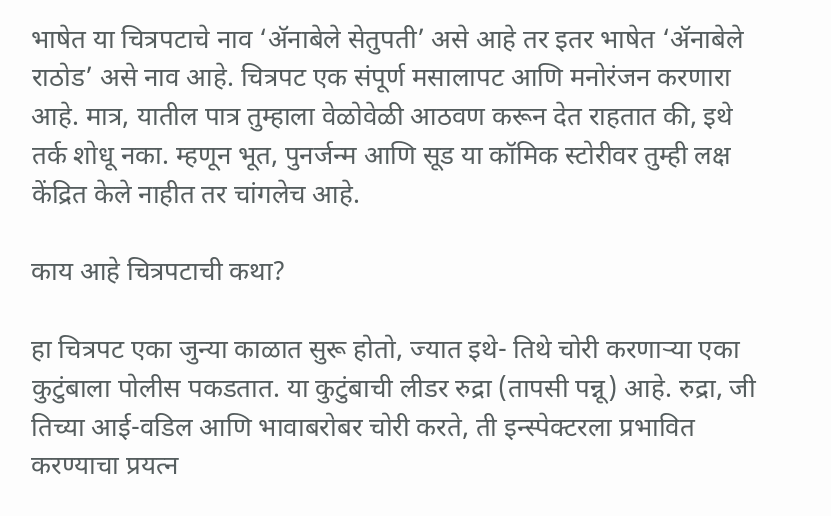भाषेत या चित्रपटाचे नाव ‘ॲनाबेले सेतुपती’ असे आहे तर इतर भाषेत ‘ॲनाबेले राठोड’ असे नाव आहे. चित्रपट एक संपूर्ण मसालापट आणि मनोरंजन करणारा आहे. मात्र, यातील पात्र तुम्हाला वेळोवेळी आठवण करून देत राहतात की, इथे तर्क शोधू नका. म्हणून भूत, पुनर्जन्म आणि सूड या कॉमिक स्टोरीवर तुम्ही लक्ष केंद्रित केले नाहीत तर चांगलेच आहे.

काय आहे चित्रपटाची कथा?

हा चित्रपट एका जुन्या काळात सुरू होतो, ज्यात इथे- तिथे चोरी करणाऱ्या एका कुटुंबाला पोलीस पकडतात. या कुटुंबाची लीडर रुद्रा (तापसी पन्नू) आहे. रुद्रा, जी तिच्या आई-वडिल आणि भावाबरोबर चोरी करते, ती इन्स्पेक्टरला प्रभावित करण्याचा प्रयत्न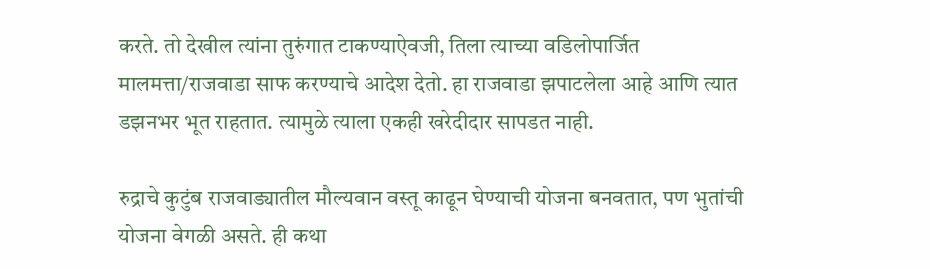करते. तो देखील त्यांना तुरुंगात टाकण्याऐवजी, तिला त्याच्या वडिलोपार्जित मालमत्ता/राजवाडा साफ करण्याचे आदेश देतो. हा राजवाडा झपाटलेला आहे आणि त्यात डझनभर भूत राहतात. त्यामुळे त्याला एकही खरेदीदार सापडत नाही.

रुद्राचे कुटुंब राजवाड्यातील मौल्यवान वस्तू काढून घेण्याची योजना बनवतात, पण भुतांची योजना वेगळी असते. ही कथा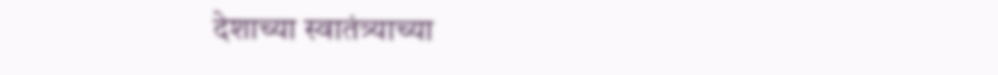देशाच्या स्वातंत्र्याच्या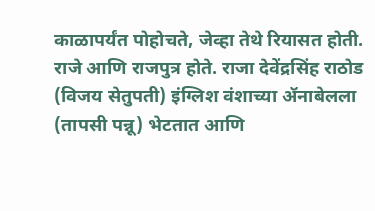काळापर्यंत पोहोचते, जेव्हा तेथे रियासत होती. राजे आणि राजपुत्र होते. राजा देवेंद्रसिंह राठोड (विजय सेतुपती) इंग्लिश वंशाच्या ॲनाबेलला (तापसी पन्नू) भेटतात आणि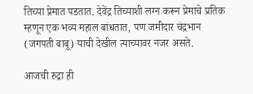तिच्या प्रेमात पडतात. देवेंद्र तिच्याशी लग्न करून प्रेमाचे प्रतिक म्हणून एक भव्य महाल बांधतात, पण जमीदार चंद्रभान (जगपती बाबू) याची देखील त्याच्यावर नजर असते.

आजची रुद्रा ही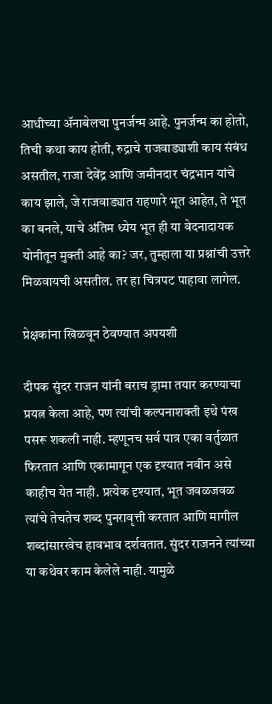आधीच्या ॲनाबेलचा पुनर्जन्म आहे. पुनर्जन्म का होतो, तिची कथा काय होती, रुद्राचे राजवाड्याशी काय संबंध असतील, राजा देवेंद्र आणि जमीनदार चंद्रभान यांचे काय झाले, जे राजवाड्यात राहणारे भूत आहेत, ते भूत का बनले, याचे अंतिम ध्येय भूत ही या वेदनादायक योनीतून मुक्ती आहे का? जर, तुम्हाला या प्रश्नांची उत्तरे मिळवायची असतील. तर हा चित्रपट पाहावा लागेल.

प्रेक्षकांना खिळवून ठेवण्यात अपयशी

दीपक सुंदर राजन यांनी बराच ड्रामा तयार करण्याचा प्रयत्न केला आहे, पण त्यांची कल्पनाशक्ती इथे पंख पसरू शकली नाही. म्हणूनच सर्व पात्र एका वर्तुळात फिरतात आणि एकामागून एक दृश्यात नवीन असे काहीच येत नाही. प्रत्येक दृश्यात, भूत जवळजवळ त्यांचे तेचतेच शब्द पुनरावृत्ती करतात आणि मागील शब्दांसारखेच हावभाव दर्शवतात. सुंदर राजनने त्यांच्या या कथेवर काम केलेले नाही. यामुळे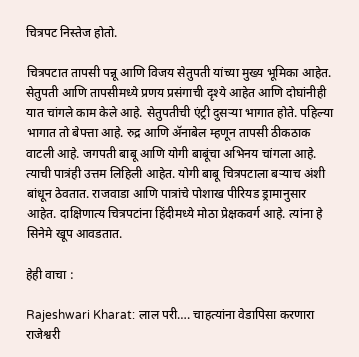चित्रपट निस्तेज होतो.

चित्रपटात तापसी पन्नू आणि विजय सेतुपती यांच्या मुख्य भूमिका आहेत. सेतुपती आणि तापसीमध्ये प्रणय प्रसंगाची दृश्ये आहेत आणि दोघांनीही यात चांगले काम केले आहे. सेतुपतीची एंट्री दुसऱ्या भागात होते. पहिल्या भागात तो बेपत्ता आहे. रुद्र आणि ॲनाबेल म्हणून तापसी ठीकठाक वाटली आहे. जगपती बाबू आणि योगी बाबूंचा अभिनय चांगला आहे. त्याची पात्रंही उत्तम लिहिली आहेत. योगी बाबू चित्रपटाला बऱ्याच अंशी बांधून ठेवतात. राजवाडा आणि पात्रांचे पोशाख पीरियड ड्रामानुसार आहेत. दाक्षिणात्य चित्रपटांना हिंदीमध्ये मोठा प्रेक्षकवर्ग आहे. त्यांना हे सिनेमे खूप आवडतात.

हेही वाचा :

Rajeshwari Kharat: लाल परी…. चाहत्यांना वेडापिसा करणारा राजेश्वरी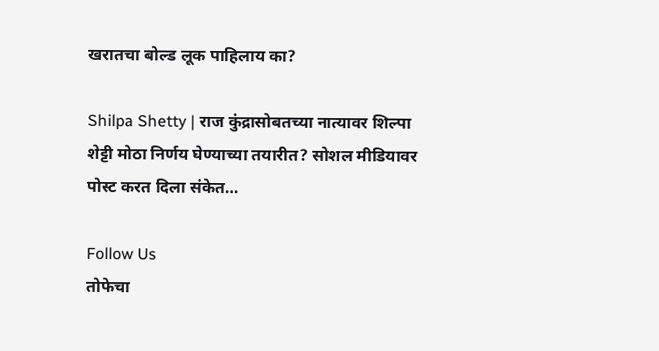खरातचा बोल्ड लूक पाहिलाय का?

Shilpa Shetty | राज कुंद्रासोबतच्या नात्यावर शिल्पा शेट्टी मोठा निर्णय घेण्याच्या तयारीत? सोशल मीडियावर पोस्ट करत दिला संकेत…

Follow Us
तोफेचा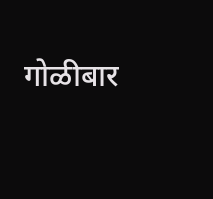गोळीबार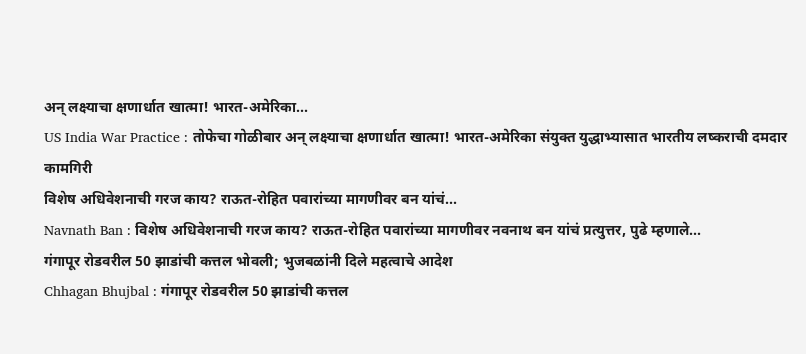अन् लक्ष्याचा क्षणार्धात खात्मा! भारत-अमेरिका...
US India War Practice : तोफेचा गोळीबार अन् लक्ष्याचा क्षणार्धात खात्मा! भारत-अमेरिका संयुक्त युद्धाभ्यासात भारतीय लष्कराची दमदार कामगिरी
विशेष अधिवेशनाची गरज काय? राऊत-रोहित पवारांच्या मागणीवर बन यांचं...
Navnath Ban : विशेष अधिवेशनाची गरज काय? राऊत-रोहित पवारांच्या मागणीवर नवनाथ बन यांचं प्रत्युत्तर, पुढे म्हणाले...
गंगापूर रोडवरील 50 झाडांची कत्तल भोवली; भुजबळांनी दिले महत्वाचे आदेश
Chhagan Bhujbal : गंगापूर रोडवरील 50 झाडांची कत्तल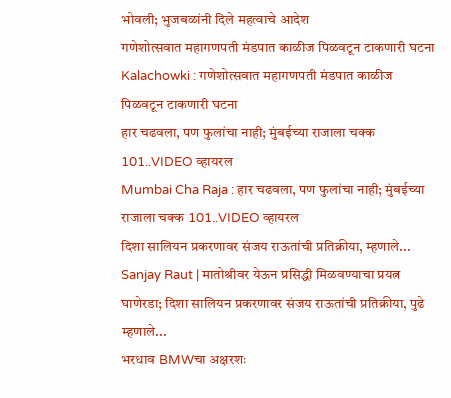भोवली; भुजबळांनी दिले महत्वाचे आदेश
गणेशोत्सवात महागणपती मंडपात काळीज पिळवटून टाकणारी घटना
Kalachowki : गणेशोत्सवात महागणपती मंडपात काळीज पिळवटून टाकणारी घटना
हार चढवला, पण फुलांचा नाही; मुंबईच्या राजाला चक्क 101..VIDEO व्हायरल
Mumbai Cha Raja : हार चढवला, पण फुलांचा नाही; मुंबईच्या राजाला चक्क 101..VIDEO व्हायरल
दिशा सालियन प्रकरणावर संजय राऊतांची प्रतिक्रीया, म्हणाले...
Sanjay Raut | मातोश्रीवर येऊन प्रसिद्धी मिळवण्याचा प्रयत्न घाणेरडा; दिशा सालियन प्रकरणावर संजय राऊतांची प्रतिक्रीया, पुढे म्हणाले...
भरधाव BMWचा अक्षरशः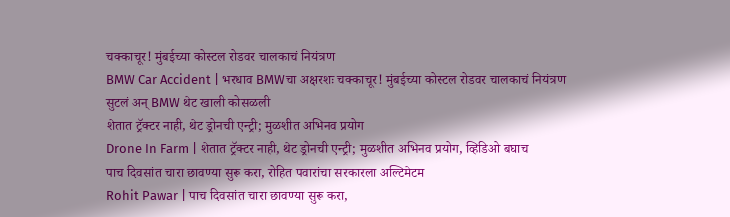चक्काचूर! मुंबईच्या कोस्टल रोडवर चालकाचं नियंत्रण
BMW Car Accident | भरधाव BMWचा अक्षरशः चक्काचूर! मुंबईच्या कोस्टल रोडवर चालकाचं नियंत्रण सुटलं अन् BMW थेट खाली कोसळली
शेतात ट्रॅक्टर नाही, थेट ड्रोनची एन्ट्री; मुळशीत अभिनव प्रयोग
Drone In Farm | शेतात ट्रॅक्टर नाही, थेट ड्रोनची एन्ट्री; मुळशीत अभिनव प्रयोग, व्हिडिओ बघाच
पाच दिवसांत चारा छावण्या सुरू करा, रोहित पवारांचा सरकारला अल्टिमेटम
Rohit Pawar | पाच दिवसांत चारा छावण्या सुरू करा,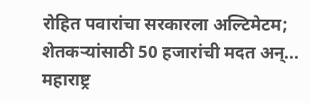रोहित पवारांचा सरकारला अल्टिमेटम; शेतकऱ्यांसाठी 50 हजारांची मदत अन्...
महाराष्ट्र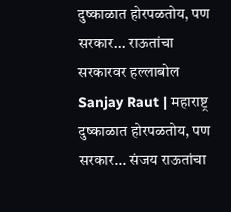दुष्काळात होरपळतोय, पण सरकार... राऊतांचा सरकारवर हल्लाबोल
Sanjay Raut | महाराष्ट्र दुष्काळात होरपळतोय, पण सरकार... संजय राऊतांचा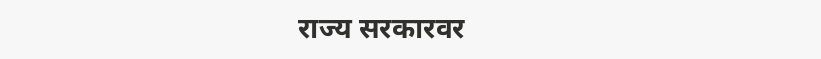राज्य सरकारवर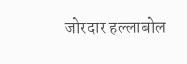जोरदार हल्लाबोल